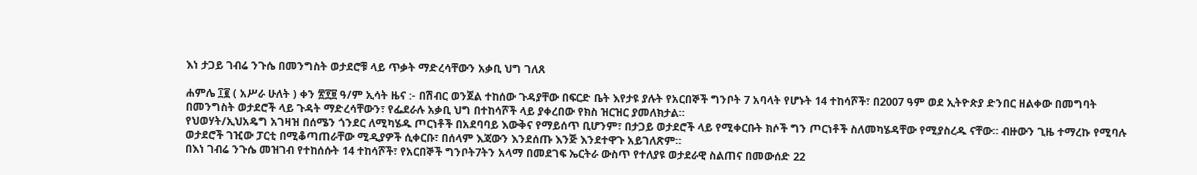እነ ታጋይ ገብሬ ንጉሴ በመንግስት ወታደሮቹ ላይ ጥቃት ማድረሳቸውን አቃቢ ህግ ገለጸ

ሐምሌ ፲፪ ( አሥራ ሁለት ) ቀን ፳፻፱ ዓ/ም ኢሳት ዜና :- በሽብር ወንጀል ተከሰው ጉዳያቸው በፍርድ ቤት እየታዩ ያሉት የአርበኞች ግንቦት 7 አባላት የሆኑት 14 ተከሳሾች፣ በ2007 ዓም ወደ ኢትዮጵያ ድንበር ዘልቀው በመግባት በመንግስት ወታደሮች ላይ ጉዳት ማድረሳቸውን፣ የፌደራሉ አቃቢ ህግ በተከሳሾች ላይ ያቀረበው የክስ ዝርዝር ያመለክታል።
የህወሃት/ኢህአዴግ አገዛዝ በሰሜን ጎንደር ለሚካሄዱ ጦርነቶች በአደባባይ እውቅና የማይሰጥ ቢሆንም፣ በታጋይ ወታደሮች ላይ የሚቀርቡት ክሶች ግን ጦርነቶች ስለመካሄዳቸው የሚያስረዱ ናቸው። ብዙውን ጊዜ ተማረኩ የሚባሉ ወታደሮች ገዢው ፓርቲ በሚቆጣጠራቸው ሚዲያዎች ሲቀርቡ፣ በሰላም እጃውን እንደሰጡ እንጅ እንደተዋጉ አይገለጽም።
በእነ ገብሬ ንጉሴ መዝገብ የተከሰሱት 14 ተከሳሾች፣ የአርበኞች ግንቦት7ትን አላማ በመደገፍ ኤርትራ ውስጥ የተለያዩ ወታደራዊ ስልጠና በመውሰድ 22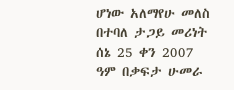ሆነው አለማየሁ መለስ በተባለ ታጋይ መሪነት ሰኔ 25 ቀን 2007 ዓም በቃፍታ ሁመራ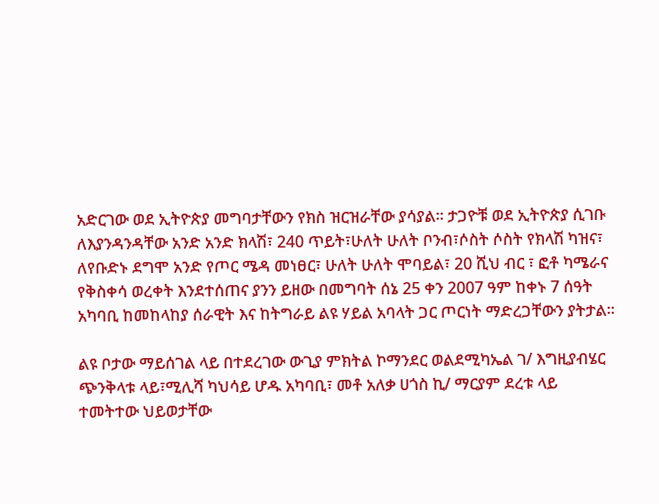አድርገው ወደ ኢትዮጵያ መግባታቸውን የክስ ዝርዝራቸው ያሳያል። ታጋዮቹ ወደ ኢትዮጵያ ሲገቡ ለእያንዳንዳቸው አንድ አንድ ክላሽ፣ 240 ጥይት፣ሁለት ሁለት ቦንብ፣ሶስት ሶስት የክላሽ ካዝና፣ ለየቡድኑ ደግሞ አንድ የጦር ሜዳ መነፀር፣ ሁለት ሁለት ሞባይል፣ 20 ሺህ ብር ፣ ፎቶ ካሜራና የቅስቀሳ ወረቀት እንደተሰጠና ያንን ይዘው በመግባት ሰኔ 25 ቀን 2007 ዓም ከቀኑ 7 ሰዓት አካባቢ ከመከላከያ ሰራዊት እና ከትግራይ ልዩ ሃይል አባላት ጋር ጦርነት ማድረጋቸውን ያትታል።

ልዩ ቦታው ማይሰገል ላይ በተደረገው ውጊያ ምክትል ኮማንደር ወልደሚካኤል ገ/ እግዚያብሄር ጭንቅላቱ ላይ፣ሚሊሻ ካህሳይ ሆዱ አካባቢ፣ መቶ አለቃ ሀጎስ ኪ/ ማርያም ደረቱ ላይ ተመትተው ህይወታቸው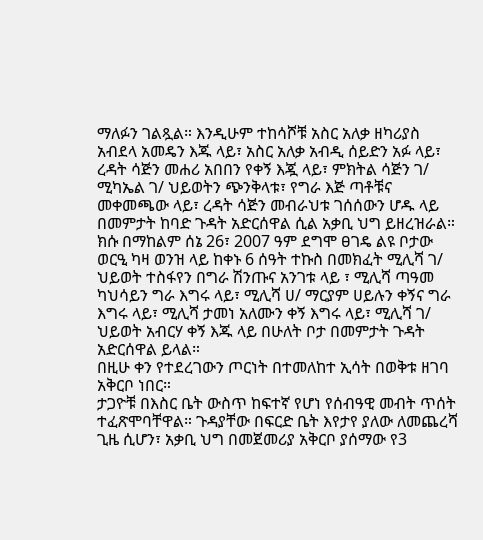ማለፉን ገልጿል። እንዲሁም ተከሳሾቹ አስር አለቃ ዘካሪያስ አብደላ አመዴን እጁ ላይ፣ አስር አለቃ አብዲ ሰይድን አፉ ላይ፣ ረዳት ሳጅን መሐሪ አበበን የቀኝ እጇ ላይ፣ ምክትል ሳጅን ገ/ ሚካኤል ገ/ ህይወትን ጭንቅላቱ፣ የግራ እጅ ጣቶቹና መቀመጫው ላይ፣ ረዳት ሳጅን መብራህቱ ገሰሰውን ሆዱ ላይ በመምታት ከባድ ጉዳት አድርሰዋል ሲል አቃቢ ህግ ይዘረዝራል።
ክሱ በማከልም ሰኔ 26፣ 2007 ዓም ደግሞ ፀገዴ ልዩ ቦታው ወርዒ ካዛ ወንዝ ላይ ከቀኑ 6 ሰዓት ተኩስ በመክፈት ሚሊሻ ገ/ ህይወት ተስፋየን በግራ ሽንጡና አንገቱ ላይ ፣ ሚሊሻ ጣዓመ ካህሳይን ግራ እግሩ ላይ፣ ሚሊሻ ሀ/ ማርያም ሀይሉን ቀኝና ግራ እግሩ ላይ፣ ሚሊሻ ታመነ አለሙን ቀኝ እግሩ ላይ፣ ሚሊሻ ገ/ ህይወት አብርሃ ቀኝ እጁ ላይ በሁለት ቦታ በመምታት ጉዳት አድርሰዋል ይላል።
በዚሁ ቀን የተደረገውን ጦርነት በተመለከተ ኢሳት በወቅቱ ዘገባ አቅርቦ ነበር።
ታጋዮቹ በእስር ቤት ውስጥ ከፍተኛ የሆነ የሰብዓዊ መብት ጥሰት ተፈጽሞባቸዋል። ጉዳያቸው በፍርድ ቤት እየታየ ያለው ለመጨረሻ ጊዜ ሲሆን፣ አቃቢ ህግ በመጀመሪያ አቅርቦ ያሰማው የ3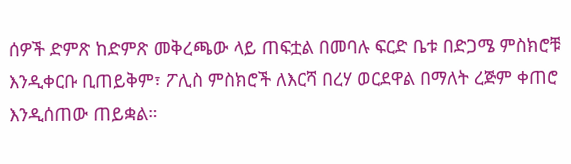ሰዎች ድምጽ ከድምጽ መቅረጫው ላይ ጠፍቷል በመባሉ ፍርድ ቤቱ በድጋሜ ምስክሮቹ እንዲቀርቡ ቢጠይቅም፣ ፖሊስ ምስክሮች ለእርሻ በረሃ ወርደዋል በማለት ረጅም ቀጠሮ እንዲሰጠው ጠይቋል።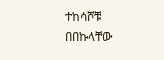ተከሳሾቹ በበኩላቸው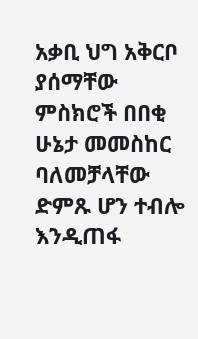አቃቢ ህግ አቅርቦ ያሰማቸው ምስክሮች በበቂ ሁኔታ መመስከር ባለመቻላቸው ድምጹ ሆን ተብሎ እንዲጠፋ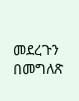መደረጉን በመግለጽ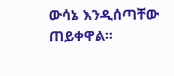ውሳኔ እንዲሰጣቸው ጠይቀዋል።